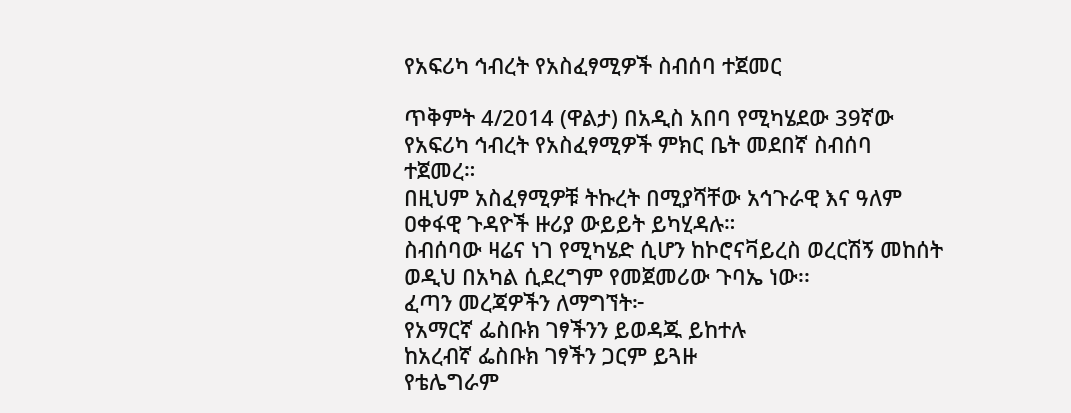የአፍሪካ ኅብረት የአስፈፃሚዎች ስብሰባ ተጀመር

ጥቅምት 4/2014 (ዋልታ) በአዲስ አበባ የሚካሄደው 39ኛው የአፍሪካ ኅብረት የአስፈፃሚዎች ምክር ቤት መደበኛ ስብሰባ ተጀመረ።
በዚህም አስፈፃሚዎቹ ትኩረት በሚያሻቸው አኅጉራዊ እና ዓለም ዐቀፋዊ ጉዳዮች ዙሪያ ውይይት ይካሂዳሉ።
ስብሰባው ዛሬና ነገ የሚካሄድ ሲሆን ከኮሮናቫይረስ ወረርሽኝ መከሰት ወዲህ በአካል ሲደረግም የመጀመሪው ጉባኤ ነው፡፡
ፈጣን መረጃዎችን ለማግኘት፦
የአማርኛ ፌስቡክ ገፃችንን ይወዳጁ ይከተሉ
ከአረብኛ ፌስቡክ ገፃችን ጋርም ይጓዙ
የቴሌግራም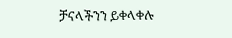ቻናላችንን ይቀላቀሉ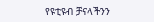የዩቲዩብ ቻናላችንን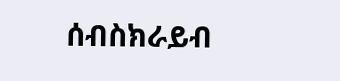ሰብስክራይብ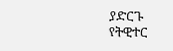ያድርጉ
የትዊተር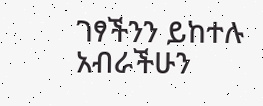ገፃችንን ይከተሉ
አብራችሁን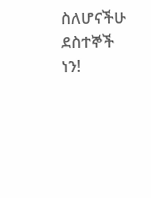ስለሆናችሁ ደስተኞች ነን!